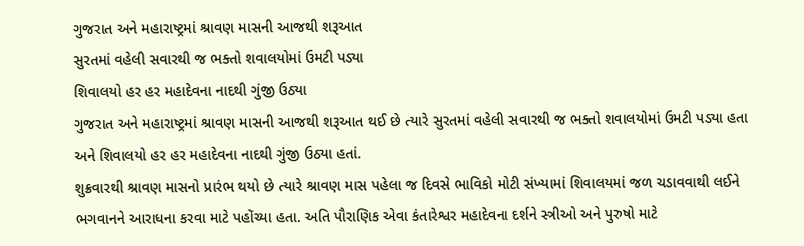ગુજરાત અને મહારાષ્ટ્રમાં શ્રાવણ માસની આજથી શરૂઆત
સુરતમાં વહેલી સવારથી જ ભક્તો શવાલયોમાં ઉમટી પડ્યા
શિવાલયો હર હર મહાદેવના નાદથી ગુંજી ઉઠ્યા
ગુજરાત અને મહારાષ્ટ્રમાં શ્રાવણ માસની આજથી શરૂઆત થઈ છે ત્યારે સુરતમાં વહેલી સવારથી જ ભક્તો શવાલયોમાં ઉમટી પડ્યા હતા અને શિવાલયો હર હર મહાદેવના નાદથી ગુંજી ઉઠ્યા હતાં.
શુક્રવારથી શ્રાવણ માસનો પ્રારંભ થયો છે ત્યારે શ્રાવણ માસ પહેલા જ દિવસે ભાવિકો મોટી સંખ્યામાં શિવાલયમાં જળ ચડાવવાથી લઈને ભગવાનને આરાધના કરવા માટે પહોંચ્યા હતા. અતિ પૌરાણિક એવા કંતારેશ્વર મહાદેવના દર્શને સ્ત્રીઓ અને પુરુષો માટે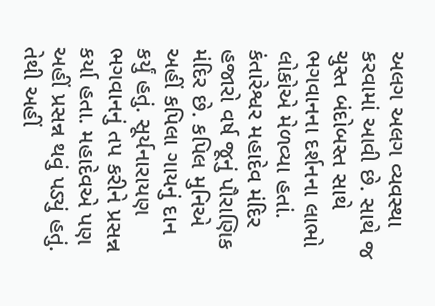અલગ અલગ વ્યવસ્થા કરવામાં આવી છે. સાથે જ ચુસ્ત બંદોબસ્ત સાથે ભગવાનના દર્શનના લાભો લોકોએ મેળવ્યા હતાં. કંતારેશ્વર મહાદેવ મંદિર હજારો વર્ષ જૂનું પૌરાણિક મંદિર છે. કપિલ મુનિએ અહીં કપિલા ગાયનું દાન કર્યું હતું. સૂર્યનારાયણ ભગવાનનું તપ કરીને પ્રસન્ન કર્યા હતા. મહાદેવએ પણ અહીં પ્રસન્ન થવું પડ્યું હતું. તેથી અહીં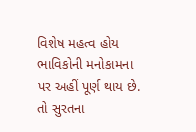વિશેષ મહત્વ હોય ભાવિકોની મનોકામના પર અહીં પૂર્ણ થાય છે. તો સુરતના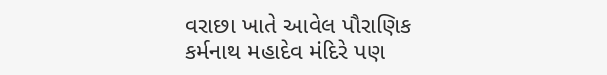વરાછા ખાતે આવેલ પૌરાણિક કર્મનાથ મહાદેવ મંદિરે પણ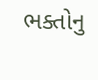ભક્તોનુ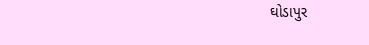ઘોડાપુર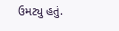ઉમટ્યુ હતું.